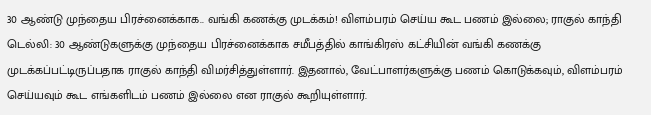30 ஆண்டு முந்தைய பிரச்னைக்காக.. வங்கி கணக்கு முடக்கம்! விளம்பரம் செய்ய கூட பணம் இல்லை; ராகுல் காந்தி
டெல்லி: 30 ஆண்டுகளுக்கு முந்தைய பிரச்னைக்காக சமீபத்தில் காங்கிரஸ் கட்சியின் வங்கி கணக்கு முடக்கப்பட்டிருப்பதாக ராகுல் காந்தி விமர்சித்துள்ளார். இதனால், வேட்பாளர்களுக்கு பணம் கொடுக்கவும், விளம்பரம் செய்யவும் கூட எங்களிடம் பணம் இல்லை என ராகுல் கூறியுள்ளார்.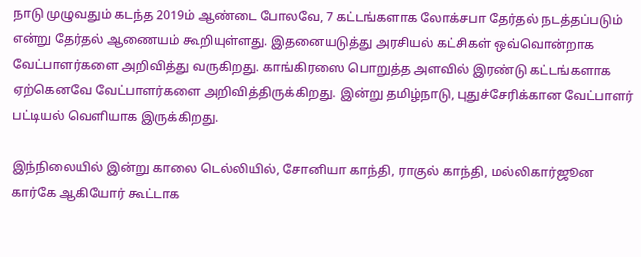நாடு முழுவதும் கடந்த 2019ம் ஆண்டை போலவே, 7 கட்டங்களாக லோக்சபா தேர்தல் நடத்தப்படும் என்று தேர்தல் ஆணையம் கூறியுள்ளது. இதனையடுத்து அரசியல் கட்சிகள் ஒவ்வொன்றாக வேட்பாளர்களை அறிவித்து வருகிறது. காங்கிரஸை பொறுத்த அளவில் இரண்டு கட்டங்களாக ஏற்கெனவே வேட்பாளர்களை அறிவித்திருக்கிறது. இன்று தமிழ்நாடு, புதுச்சேரிக்கான வேட்பாளர் பட்டியல் வெளியாக இருக்கிறது.

இந்நிலையில் இன்று காலை டெல்லியில், சோனியா காந்தி, ராகுல் காந்தி, மல்லிகார்ஜூன கார்கே ஆகியோர் கூட்டாக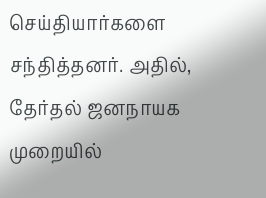செய்தியார்களை சந்தித்தனர். அதில், தேர்தல் ஜனநாயக முறையில்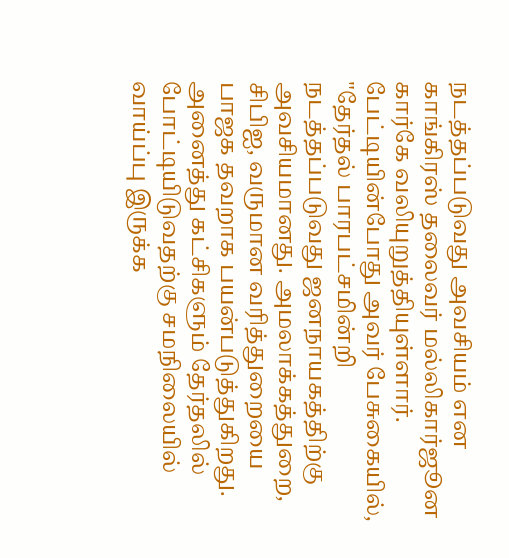நடத்தப்படுவது அவசியம் என காங்கிரஸ் தலைவர் மல்லிகார்ஜூன கார்கே வலியுறுத்தியுள்ளார். பேட்டியின்போது அவர் பேசுகையில்,
"தேர்தல் பாரபட்சமின்றி நடத்தப்படுவது ஜனநாயகத்திற்கு அவசியமானது. அமலாக்கத்துறை, சிபிஐ, வருமான வரித்துறையை பாஜக தவறாக பயன்படுத்துகிறது. அனைத்து கட்சிகளும் தேர்தலில் போட்டியிடுவதற்கு சமநிலையில் வாய்ப்பு இருக்க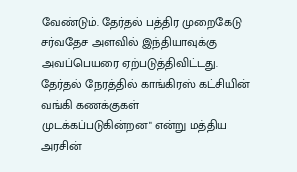வேண்டும். தேர்தல் பத்திர முறைகேடு சர்வதேச அளவில் இந்தியாவுக்கு அவப்பெயரை ஏற்படுத்திவிட்டது. தேர்தல் நேரத்தில் காங்கிரஸ் கட்சியின் வங்கி கணக்குகள் முடக்கப்படுகின்றன" என்று மத்திய அரசின்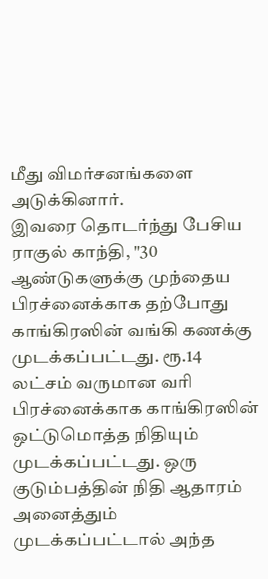மீது விமர்சனங்களை அடுக்கினார்.
இவரை தொடர்ந்து பேசிய ராகுல் காந்தி, "30 ஆண்டுகளுக்கு முந்தைய பிரச்னைக்காக தற்போது காங்கிரஸின் வங்கி கணக்கு முடக்கப்பட்டது. ரூ.14 லட்சம் வருமான வரி பிரச்னைக்காக காங்கிரஸின் ஒட்டுமொத்த நிதியும் முடக்கப்பட்டது. ஒரு குடும்பத்தின் நிதி ஆதாரம் அனைத்தும் முடக்கப்பட்டால் அந்த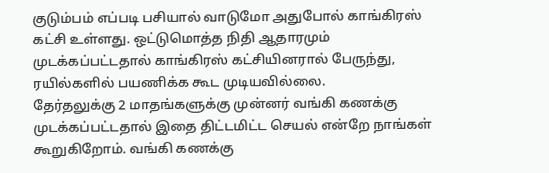குடும்பம் எப்படி பசியால் வாடுமோ அதுபோல் காங்கிரஸ் கட்சி உள்ளது. ஒட்டுமொத்த நிதி ஆதாரமும் முடக்கப்பட்டதால் காங்கிரஸ் கட்சியினரால் பேருந்து, ரயில்களில் பயணிக்க கூட முடியவில்லை.
தேர்தலுக்கு 2 மாதங்களுக்கு முன்னர் வங்கி கணக்கு முடக்கப்பட்டதால் இதை திட்டமிட்ட செயல் என்றே நாங்கள் கூறுகிறோம். வங்கி கணக்கு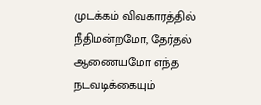முடக்கம் விவகாரத்தில் நீதிமன்றமோ, தேர்தல் ஆணையமோ எந்த நடவடிக்கையும்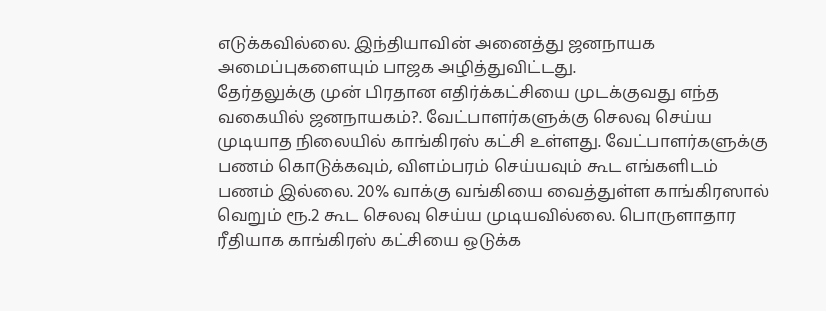எடுக்கவில்லை. இந்தியாவின் அனைத்து ஜனநாயக அமைப்புகளையும் பாஜக அழித்துவிட்டது.
தேர்தலுக்கு முன் பிரதான எதிர்க்கட்சியை முடக்குவது எந்த வகையில் ஜனநாயகம்?. வேட்பாளர்களுக்கு செலவு செய்ய முடியாத நிலையில் காங்கிரஸ் கட்சி உள்ளது. வேட்பாளர்களுக்கு பணம் கொடுக்கவும், விளம்பரம் செய்யவும் கூட எங்களிடம் பணம் இல்லை. 20% வாக்கு வங்கியை வைத்துள்ள காங்கிரஸால் வெறும் ரூ.2 கூட செலவு செய்ய முடியவில்லை. பொருளாதார ரீதியாக காங்கிரஸ் கட்சியை ஒடுக்க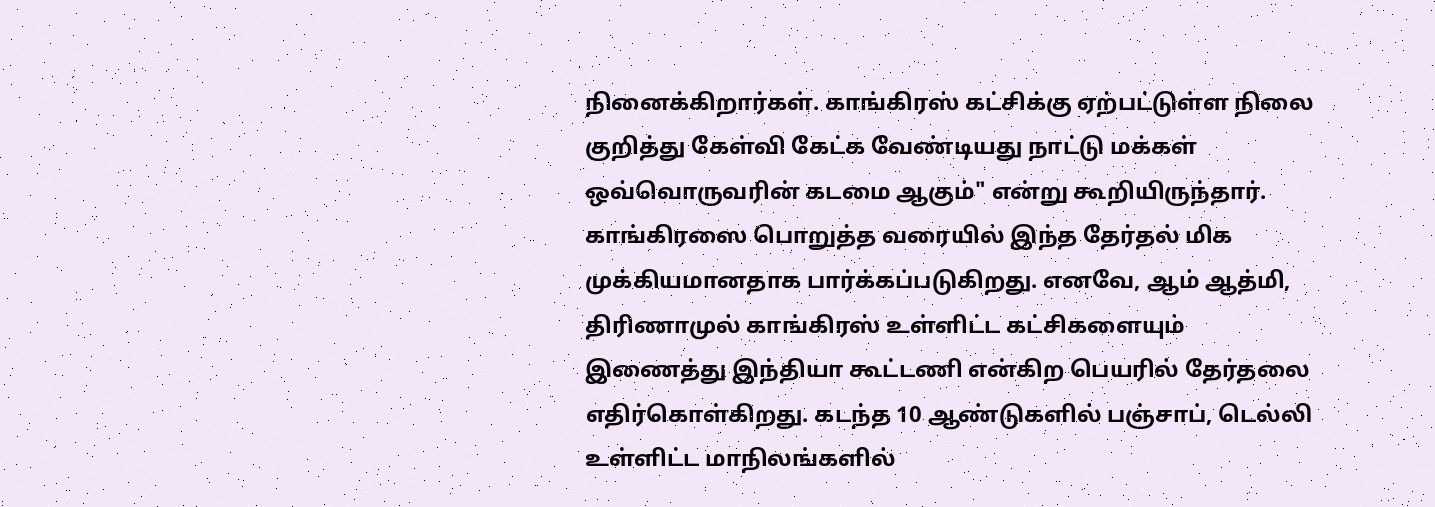நினைக்கிறார்கள். காங்கிரஸ் கட்சிக்கு ஏற்பட்டுள்ள நிலை குறித்து கேள்வி கேட்க வேண்டியது நாட்டு மக்கள் ஒவ்வொருவரின் கடமை ஆகும்" என்று கூறியிருந்தார்.
காங்கிரஸை பொறுத்த வரையில் இந்த தேர்தல் மிக முக்கியமானதாக பார்க்கப்படுகிறது. எனவே, ஆம் ஆத்மி, திரிணாமுல் காங்கிரஸ் உள்ளிட்ட கட்சிகளையும் இணைத்து இந்தியா கூட்டணி என்கிற பெயரில் தேர்தலை எதிர்கொள்கிறது. கடந்த 10 ஆண்டுகளில் பஞ்சாப், டெல்லி உள்ளிட்ட மாநிலங்களில்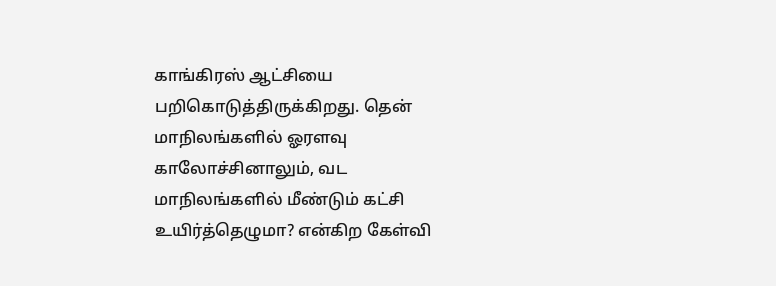காங்கிரஸ் ஆட்சியை பறிகொடுத்திருக்கிறது. தென் மாநிலங்களில் ஓரளவு காலோச்சினாலும், வட மாநிலங்களில் மீண்டும் கட்சி உயிர்த்தெழுமா? என்கிற கேள்வி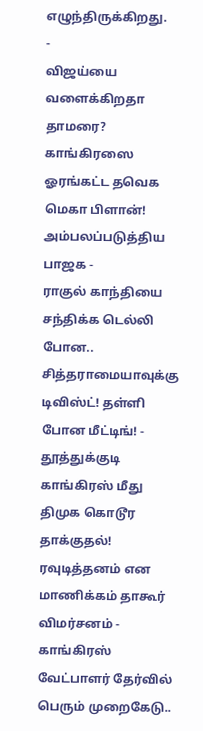எழுந்திருக்கிறது.
-
விஜய்யை வளைக்கிறதா தாமரை? காங்கிரஸை ஓரங்கட்ட தவெக மெகா பிளான்! அம்பலப்படுத்திய பாஜக -
ராகுல் காந்தியை சந்திக்க டெல்லி போன.. சித்தராமையாவுக்கு டிவிஸ்ட்! தள்ளி போன மீட்டிங்! -
தூத்துக்குடி காங்கிரஸ் மீது திமுக கொடூர தாக்குதல்! ரவுடித்தனம் என மாணிக்கம் தாகூர் விமர்சனம் -
காங்கிரஸ் வேட்பாளர் தேர்வில் பெரும் முறைகேடு..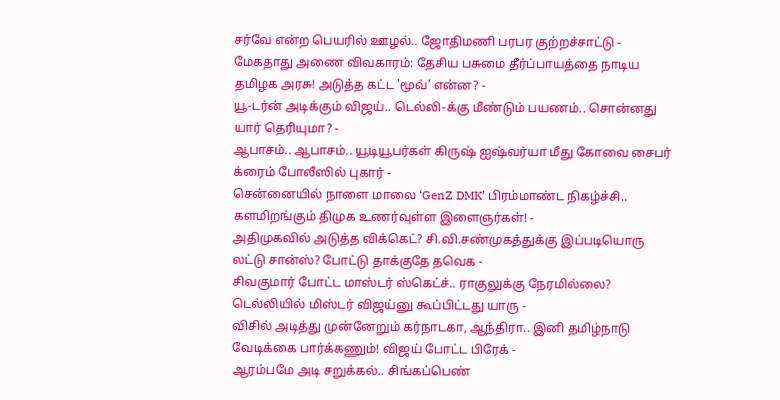சர்வே என்ற பெயரில் ஊழல்.. ஜோதிமணி பரபர குற்றச்சாட்டு -
மேகதாது அணை விவகாரம்: தேசிய பசுமை தீர்ப்பாயத்தை நாடிய தமிழக அரசு! அடுத்த கட்ட 'மூவ்’ என்ன? -
யூ-டர்ன் அடிக்கும் விஜய்.. டெல்லி-க்கு மீண்டும் பயணம்.. சொன்னது யார் தெரியுமா? -
ஆபாசம்.. ஆபாசம்.. யூடியூபர்கள் கிருஷ் ஐஷ்வர்யா மீது கோவை சைபர் க்ரைம் போலீஸில் புகார் -
சென்னையில் நாளை மாலை ‘GenZ DMK’ பிரம்மாண்ட நிகழ்ச்சி.. களமிறங்கும் திமுக உணர்வுள்ள இளைஞர்கள்! -
அதிமுகவில் அடுத்த விக்கெட்? சி.வி.சண்முகத்துக்கு இப்படியொரு லட்டு சான்ஸ்? போட்டு தாக்குதே தவெக -
சிவகுமார் போட்ட மாஸ்டர் ஸ்கெட்ச்.. ராகுலுக்கு நேரமில்லை? டெல்லியில் மிஸ்டர் விஜய்னு கூப்பிட்டது யாரு -
விசில் அடித்து முன்னேறும் கர்நாடகா, ஆந்திரா.. இனி தமிழ்நாடு வேடிக்கை பார்க்கணும்! விஜய் போட்ட பிரேக் -
ஆரம்பமே அடி சறுக்கல்.. சிங்கப்பெண்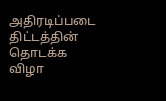அதிரடிப்படை திட்டத்தின் தொடக்க விழா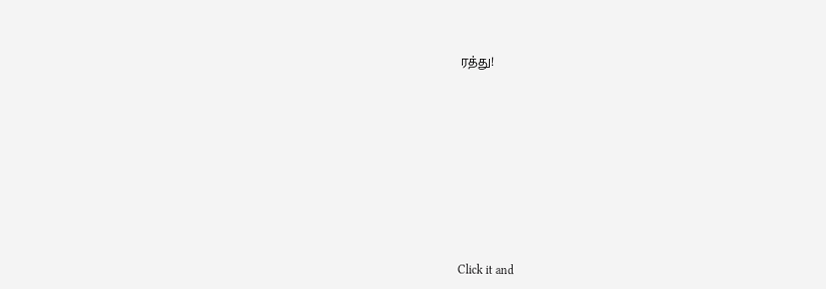ரத்து!












Click it and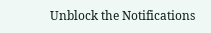Unblock the Notifications